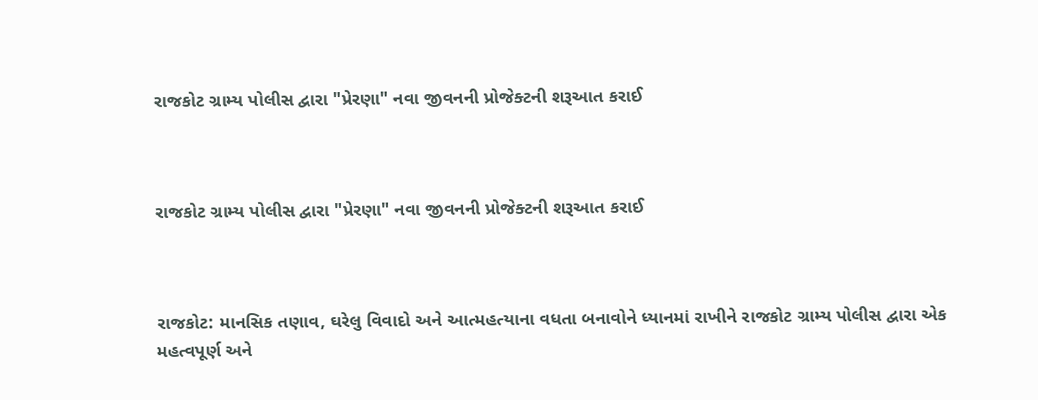રાજકોટ ગ્રામ્ય પોલીસ દ્વારા "પ્રેરણા" નવા જીવનની પ્રોજેક્ટની શરૂઆત કરાઈ



રાજકોટ ગ્રામ્ય પોલીસ દ્વારા "પ્રેરણા" નવા જીવનની પ્રોજેક્ટની શરૂઆત કરાઈ



રાજકોટ: માનસિક તણાવ, ઘરેલુ વિવાદો અને આત્મહત્યાના વધતા બનાવોને ધ્યાનમાં રાખીને રાજકોટ ગ્રામ્ય પોલીસ દ્વારા એક મહત્વપૂર્ણ અને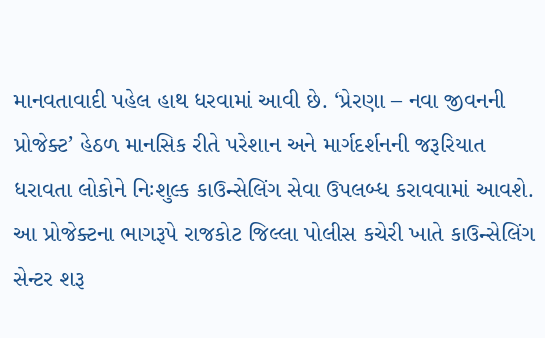માનવતાવાદી પહેલ હાથ ધરવામાં આવી છે. ‘પ્રેરણા – નવા જીવનની પ્રોજેક્ટ’ હેઠળ માનસિક રીતે પરેશાન અને માર્ગદર્શનની જરૂરિયાત ધરાવતા લોકોને નિઃશુલ્ક કાઉન્સેલિંગ સેવા ઉપલબ્ધ કરાવવામાં આવશે. આ પ્રોજેક્ટના ભાગરૂપે રાજકોટ જિલ્લા પોલીસ કચેરી ખાતે કાઉન્સેલિંગ સેન્ટર શરૂ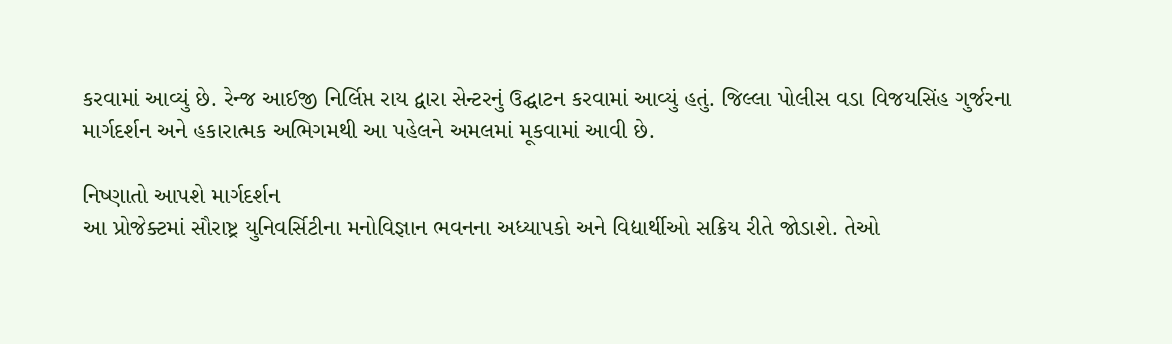કરવામાં આવ્યું છે. રેન્જ આઈજી નિર્લિપ્ત રાય દ્વારા સેન્ટરનું ઉદ્ઘાટન કરવામાં આવ્યું હતું. જિલ્લા પોલીસ વડા વિજયસિંહ ગુર્જરના માર્ગદર્શન અને હકારાત્મક અભિગમથી આ પહેલને અમલમાં મૂકવામાં આવી છે.

નિષ્ણાતો આપશે માર્ગદર્શન
આ પ્રોજેક્ટમાં સૌરાષ્ટ્ર યુનિવર્સિટીના મનોવિજ્ઞાન ભવનના અધ્યાપકો અને વિદ્યાર્થીઓ સક્રિય રીતે જોડાશે. તેઓ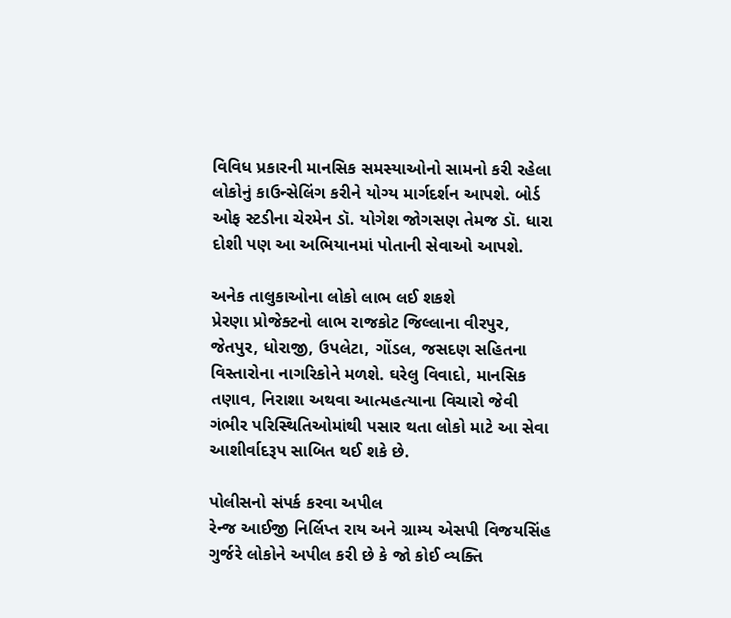વિવિધ પ્રકારની માનસિક સમસ્યાઓનો સામનો કરી રહેલા લોકોનું કાઉન્સેલિંગ કરીને યોગ્ય માર્ગદર્શન આપશે. બોર્ડ ઓફ સ્ટડીના ચેરમેન ડૉ. યોગેશ જોગસણ તેમજ ડૉ. ધારા દોશી પણ આ અભિયાનમાં પોતાની સેવાઓ આપશે.

અનેક તાલુકાઓના લોકો લાભ લઈ શકશે
પ્રેરણા પ્રોજેક્ટનો લાભ રાજકોટ જિલ્લાના વીરપુર, જેતપુર, ધોરાજી, ઉપલેટા, ગોંડલ, જસદણ સહિતના વિસ્તારોના નાગરિકોને મળશે. ઘરેલુ વિવાદો, માનસિક તણાવ, નિરાશા અથવા આત્મહત્યાના વિચારો જેવી ગંભીર પરિસ્થિતિઓમાંથી પસાર થતા લોકો માટે આ સેવા આશીર્વાદરૂપ સાબિત થઈ શકે છે.

પોલીસનો સંપર્ક કરવા અપીલ
રેન્જ આઈજી નિર્લિપ્ત રાય અને ગ્રામ્ય એસપી વિજયસિંહ ગુર્જરે લોકોને અપીલ કરી છે કે જો કોઈ વ્યક્તિ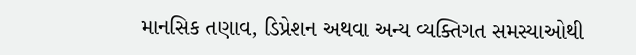માનસિક તણાવ, ડિપ્રેશન અથવા અન્ય વ્યક્તિગત સમસ્યાઓથી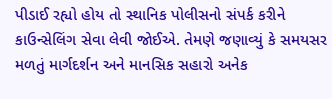પીડાઈ રહ્યો હોય તો સ્થાનિક પોલીસનો સંપર્ક કરીને કાઉન્સેલિંગ સેવા લેવી જોઈએ. તેમણે જણાવ્યું કે સમયસર મળતું માર્ગદર્શન અને માનસિક સહારો અનેક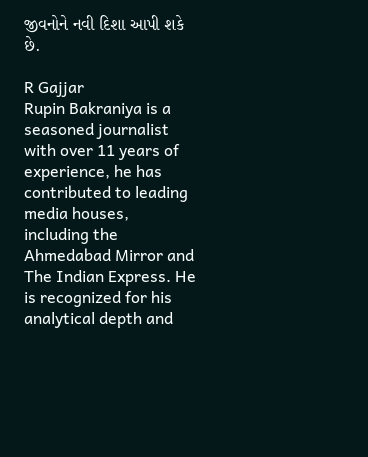જીવનોને નવી દિશા આપી શકે છે.

R Gajjar
Rupin Bakraniya is a seasoned journalist with over 11 years of experience, he has contributed to leading media houses, including the Ahmedabad Mirror and The Indian Express. He is recognized for his analytical depth and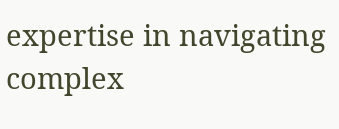expertise in navigating complex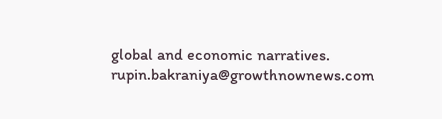global and economic narratives. rupin.bakraniya@growthnownews.com